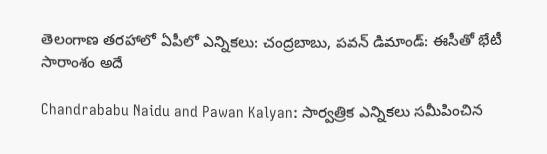తెలంగాణ తరహాలో ఏపీలో ఎన్నికలు: చంద్రబాబు, పవన్ డిమాండ్: ఈసీతో భేటీ సారాంశం అదే

Chandrababu Naidu and Pawan Kalyan: సార్వత్రిక ఎన్నికలు సమీపించిన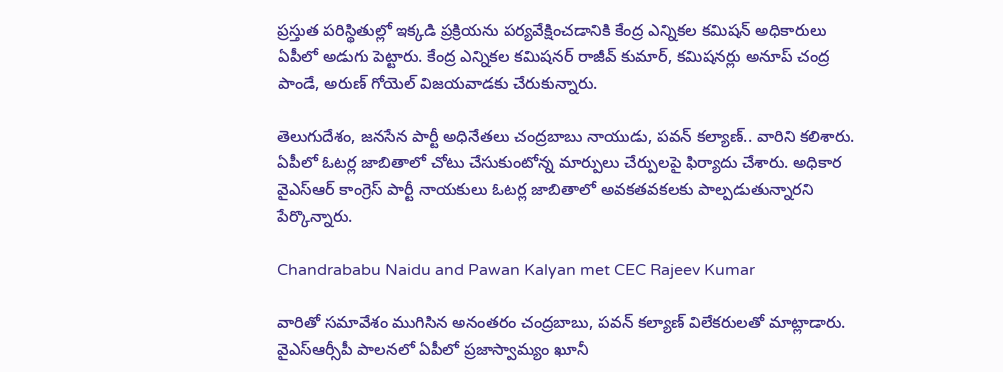ప్రస్తుత పరిస్థితుల్లో ఇక్కడి ప్రక్రియను పర్యవేక్షించడానికి కేంద్ర ఎన్నికల కమిషన్ అధికారులు ఏపీలో అడుగు పెట్టారు. కేంద్ర ఎన్నికల కమిషనర్ రాజీవ్ కుమార్, కమిషనర్లు అనూప్ చంద్ర పాండే, అరుణ్ గోయెల్ విజయవాడకు చేరుకున్నారు.

తెలుగుదేశం, జనసేన పార్టీ అధినేతలు చంద్రబాబు నాయుడు, పవన్ కల్యాణ్.. వారిని కలిశారు. ఏపీలో ఓటర్ల జాబితాలో చోటు చేసుకుంటోన్న మార్పులు చేర్పులపై ఫిర్యాదు చేశారు. అధికార వైఎస్ఆర్ కాంగ్రెస్ పార్టీ నాయకులు ఓటర్ల జాబితాలో అవకతవకలకు పాల్పడుతున్నారని పేర్కొన్నారు.

Chandrababu Naidu and Pawan Kalyan met CEC Rajeev Kumar

వారితో సమావేశం ముగిసిన అనంతరం చంద్రబాబు, పవన్ కల్యాణ్ విలేకరులతో మాట్లాడారు. వైఎస్ఆర్సీపీ పాలనలో ఏపీలో ప్రజాస్వామ్యం ఖూనీ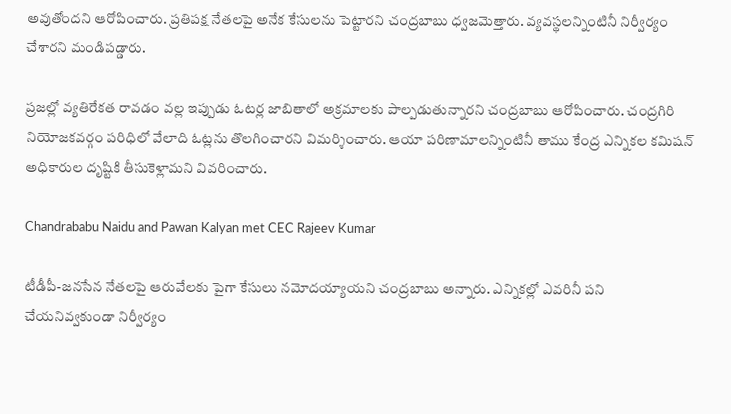అవుతోందని ఆరోపించారు. ప్రతిపక్ష నేతలపై అనేక కేసులను పెట్టారని చంద్రబాబు ధ్వజమెత్తారు. వ్యవస్థలన్నింటినీ నిర్వీర్యం చేశారని మండిపడ్డారు.

ప్రజల్లో వ్యతిరేకత రావడం వల్ల ఇప్పుడు ఓటర్ల జాబితాలో అక్రమాలకు పాల్పడుతున్నారని చంద్రబాబు ఆరోపించారు. చంద్రగిరి నియోజకవర్గం పరిధిలో వేలాది ఓట్లను తొలగించారని విమర్శించారు. ఆయా పరిణామాలన్నింటినీ తాము కేంద్ర ఎన్నికల కమిషన్ అధికారుల దృష్టికి తీసుకెళ్లామని వివరించారు.

Chandrababu Naidu and Pawan Kalyan met CEC Rajeev Kumar

టీడీపీ-జనసేన నేతలపై ఆరువేలకు పైగా కేసులు నమోదయ్యాయని చంద్రబాబు అన్నారు. ఎన్నికల్లో ఎవరినీ పని చేయనివ్వకుండా నిర్వీర్యం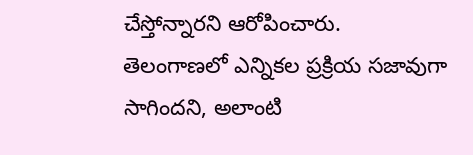చేస్తోన్నారని ఆరోపించారు. తెలంగాణలో ఎన్నికల ప్రక్రియ సజావుగా సాగిందని, అలాంటి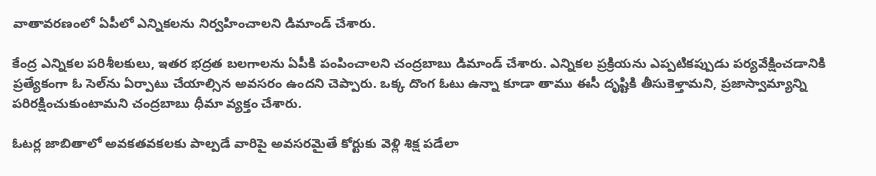వాతావరణంలో ఏపీలో ఎన్నికలను నిర్వహించాలని డిమాండ్ చేశారు.

కేంద్ర ఎన్నికల పరిశీలకులు, ఇతర భద్రత బలగాలను ఏపీకి పంపించాలని చంద్రబాబు డిమాండ్ చేశారు. ఎన్నికల ప్రక్రియను ఎప్పటికప్పుడు పర్యవేక్షించడానికి ప్రత్యేకంగా ఓ సెల్‌ను ఏర్పాటు చేయాల్సిన అవసరం ఉందని చెప్పారు. ఒక్క దొంగ ఓటు ఉన్నా కూడా తాము ఈసీ దృష్టికి తీసుకెళ్తామని, ప్రజాస్వామ్యాన్ని పరిరక్షించుకుంటామని చంద్రబాబు ధీమా వ్యక్తం చేశారు.

ఓటర్ల జాబితాలో అవకతవకలకు పాల్పడే వారిపై అవసరమైతే కోర్టుకు వెళ్లి శిక్ష పడేలా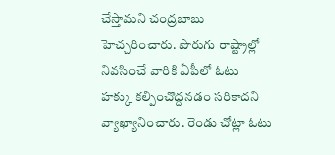చేస్తామని చంద్రబాబు హెచ్చరించారు. పొరుగు రాష్ట్రాల్లో నివసించే వారికి ఏపీలో ఓటు హక్కు కల్పించొద్దనడం సరికాదని వ్యాఖ్యానించారు. రెండు చోట్లా ఓటు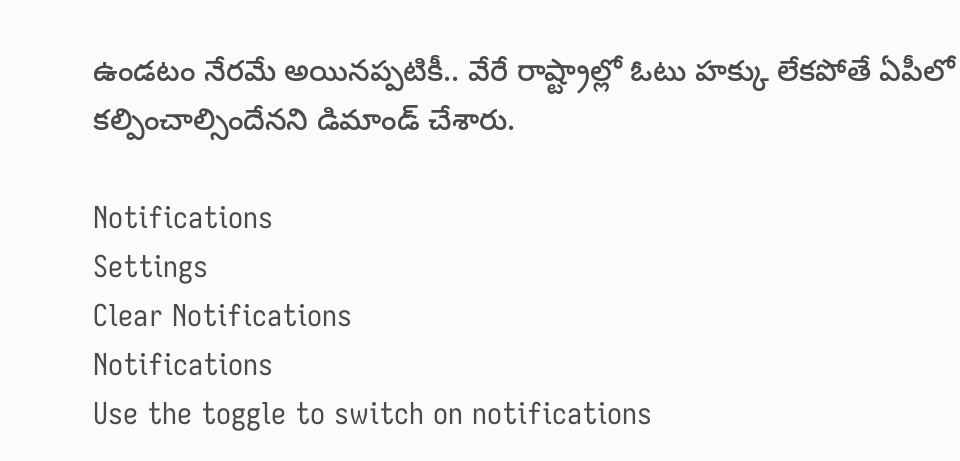ఉండటం నేరమే అయినప్పటికీ.. వేరే రాష్ట్రాల్లో ఓటు హక్కు లేకపోతే ఏపీలో కల్పించాల్సిందేనని డిమాండ్ చేశారు.

Notifications
Settings
Clear Notifications
Notifications
Use the toggle to switch on notifications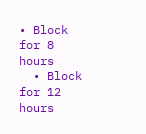• Block for 8 hours
  • Block for 12 hours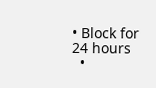• Block for 24 hours
  •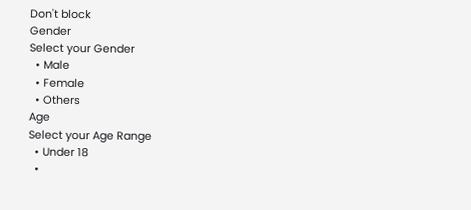Don't block
Gender
Select your Gender
  • Male
  • Female
  • Others
Age
Select your Age Range
  • Under 18
  •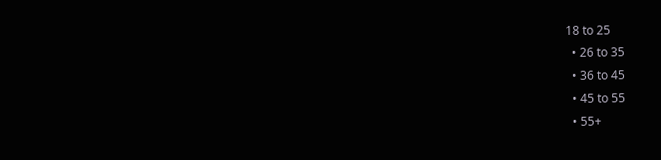18 to 25
  • 26 to 35
  • 36 to 45
  • 45 to 55
  • 55+